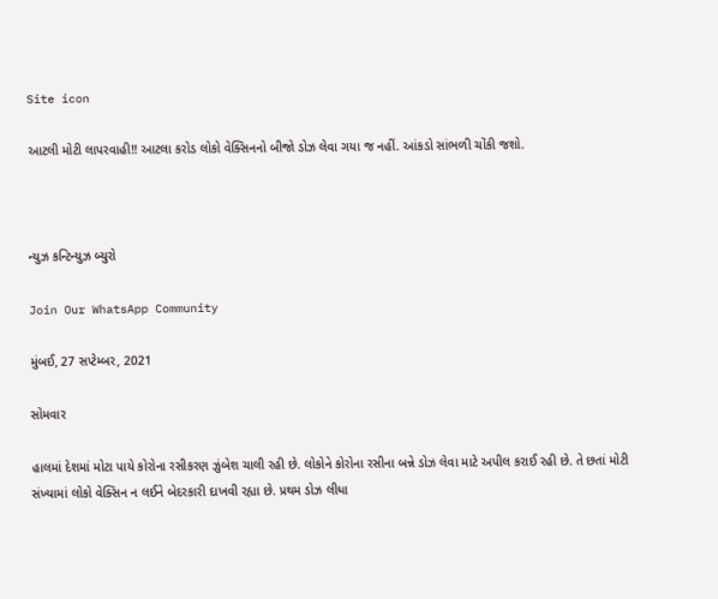Site icon

આટલી મોટી લાપરવાહી!! આટલા કરોડ લોકો વેક્સિનનો બીજો ડોઝ લેવા ગયા જ નહીં. આંકડો સાંભળી ચોંકી જશો.



ન્યુઝ કન્ટિન્યુઝ બ્યુરો

Join Our WhatsApp Community

મુંબઈ, 27 સપ્ટેમ્બર, 2021

સોમવાર

હાલમાં દેશમાં મોટા પાયે કોરોના રસીકરણ ઝુંબેશ ચાલી રહી છે. લોકોને કોરોના રસીના બન્ને ડોઝ લેવા માટે અપીલ કરાઈ રહી છે. તે છતાં મોટી સંખ્યામાં લોકો વેક્સિન ન લઈને બેદરકારી દાખવી રહ્યા છે. પ્રથમ ડોઝ લીધા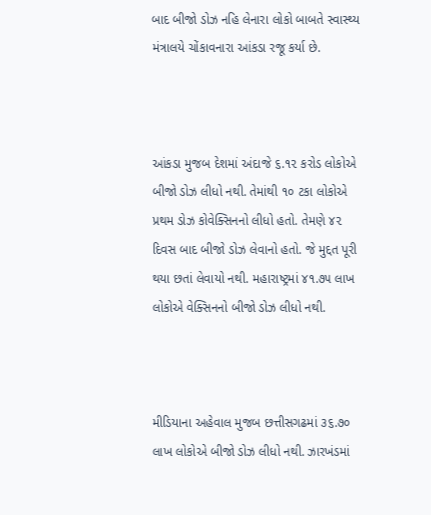બાદ બીજો ડોઝ નહિ લેનારા લોકો બાબતે સ્વાસ્થ્ય મંત્રાલયે ચોંકાવનારા આંકડા રજૂ કર્યા છે.



આંકડા મુજબ દેશમાં અંદાજે ૬.૧૨ કરોડ લોકોએ બીજો ડોઝ લીધો નથી. તેમાંથી ૧૦ ટકા લોકોએ પ્રથમ ડોઝ કોવેક્સિનનો લીધો હતો. તેમણે ૪૨ દિવસ બાદ બીજો ડોઝ લેવાનો હતો. જે મુદ્દત પૂરી થયા છતાં લેવાયો નથી. મહારાષ્ટ્રમાં ૪૧.૭૫ લાખ લોકોએ વેક્સિનનો બીજો ડોઝ લીધો નથી.



મીડિયાના અહેવાલ મુજબ છત્તીસગઢમાં ૩૬.૭૦ લાખ લોકોએ બીજો ડોઝ લીધો નથી. ઝારખંડમાં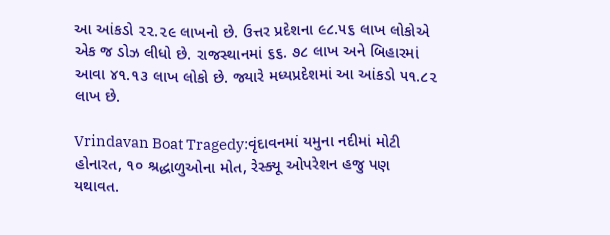આ આંકડો ૨૨.૨૯ લાખનો છે. ઉત્તર પ્રદેશના ૯૮.૫૬ લાખ લોકોએ એક જ ડોઝ લીધો છે. રાજસ્થાનમાં ૬૬. ૭૮ લાખ અને બિહારમાં આવા ૪૧.૧૩ લાખ લોકો છે. જ્યારે મધ્યપ્રદેશમાં આ આંકડો ૫૧.૮૨ લાખ છે.

Vrindavan Boat Tragedy:વૃંદાવનમાં યમુના નદીમાં મોટી હોનારત, ૧૦ શ્રદ્ધાળુઓના મોત, રેસ્ક્યૂ ઓપરેશન હજુ પણ યથાવત.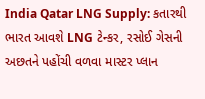India Qatar LNG Supply: કતારથી ભારત આવશે LNG ટેન્કર, રસોઈ ગેસની અછતને પહોંચી વળવા માસ્ટર પ્લાન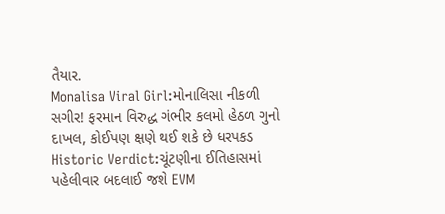તૈયાર.
Monalisa Viral Girl:મોનાલિસા નીકળી સગીર! ફરમાન વિરુદ્ધ ગંભીર કલમો હેઠળ ગુનો દાખલ, કોઈપણ ક્ષણે થઈ શકે છે ધરપકડ
Historic Verdict:ચૂંટણીના ઈતિહાસમાં પહેલીવાર બદલાઈ જશે EVM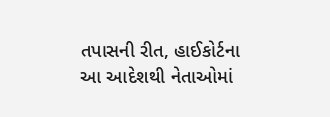તપાસની રીત, હાઈકોર્ટના આ આદેશથી નેતાઓમાં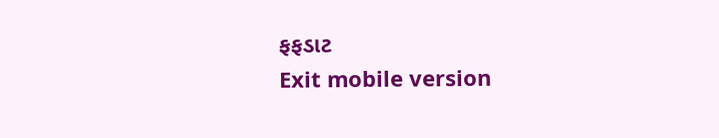ફફડાટ
Exit mobile version